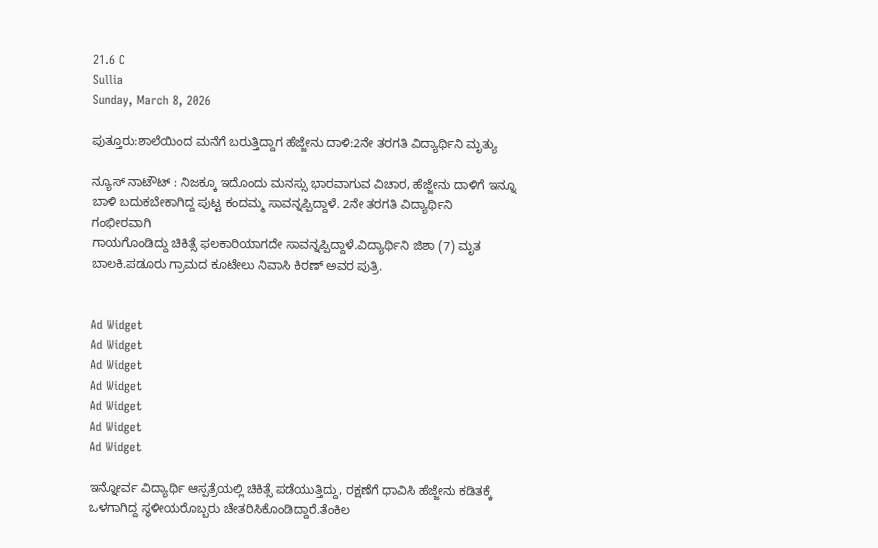21.6 C
Sullia
Sunday, March 8, 2026

ಪುತ್ತೂರು:ಶಾಲೆಯಿಂದ ಮನೆಗೆ ಬರುತ್ತಿದ್ದಾಗ ಹೆಜ್ಜೇನು ದಾಳಿ:2ನೇ ತರಗತಿ ವಿದ್ಯಾರ್ಥಿನಿ ಮೃತ್ಯು

ನ್ಯೂಸ್ ನಾಟೌಟ್ : ನಿಜಕ್ಕೂ ಇದೊಂದು ಮನಸ್ಸು ಭಾರವಾಗುವ ವಿಚಾರ, ಹೆಜ್ಜೇನು ದಾಳಿಗೆ ಇನ್ನೂ ಬಾಳಿ ಬದುಕಬೇಕಾಗಿದ್ದ ಪುಟ್ಟ ಕಂದಮ್ಮ ಸಾವನ್ನಪ್ಪಿದ್ದಾಳೆ. 2ನೇ ತರಗತಿ ವಿದ್ಯಾರ್ಥಿನಿ ಗಂಭೀರವಾಗಿ
ಗಾಯಗೊಂಡಿದ್ದು ಚಿಕಿತ್ಸೆ ಫಲಕಾರಿಯಾಗದೇ ಸಾವನ್ನಪ್ಪಿದ್ದಾಳೆ.ವಿದ್ಯಾರ್ಥಿನಿ ಜಿಶಾ (7) ಮೃತ ಬಾಲಕಿ.ಪಡೂರು ಗ್ರಾಮದ ಕೂಟೇಲು ನಿವಾಸಿ ಕಿರಣ್ ಅವರ ಪುತ್ರಿ.


Ad Widget
Ad Widget
Ad Widget
Ad Widget
Ad Widget
Ad Widget
Ad Widget

ಇನ್ನೋರ್ವ ವಿದ್ಯಾರ್ಥಿ ಆಸ್ಪತ್ರೆಯಲ್ಲಿ ಚಿಕಿತ್ಸೆ ಪಡೆಯುತ್ತಿದ್ದು, ರಕ್ಷಣೆಗೆ ಧಾವಿಸಿ ಹೆಜ್ಜೇನು ಕಡಿತಕ್ಕೆ ಒಳಗಾಗಿದ್ದ ಸ್ಥಳೀಯರೊಬ್ಬರು ಚೇತರಿಸಿಕೊಂಡಿದ್ದಾರೆ.ತೆಂಕಿಲ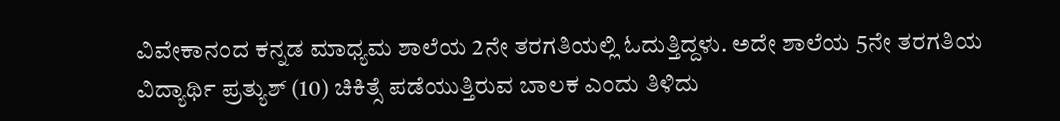ವಿವೇಕಾನಂದ ಕನ್ನಡ ಮಾಧ್ಯಮ ಶಾಲೆಯ 2ನೇ ತರಗತಿಯಲ್ಲಿ ಓದುತ್ತಿದ್ದಳು. ಅದೇ ಶಾಲೆಯ 5ನೇ ತರಗತಿಯ ವಿದ್ಯಾರ್ಥಿ ಪ್ರತ್ಯುಶ್ (10) ಚಿಕಿತ್ಸೆ ಪಡೆಯುತ್ತಿರುವ ಬಾಲಕ ಎಂದು ತಿಳಿದು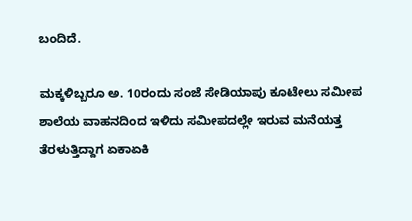ಬಂದಿದೆ.

ಮಕ್ಕಳಿಬ್ಬರೂ ಅ. 10ರಂದು ಸಂಜೆ ಸೇಡಿಯಾಪು ಕೂಟೇಲು ಸಮೀಪ
ಶಾಲೆಯ ವಾಹನದಿಂದ ಇಳಿದು ಸಮೀಪದಲ್ಲೇ ಇರುವ ಮನೆಯತ್ತ
ತೆರಳುತ್ತಿದ್ದಾಗ ಏಕಾಏಕಿ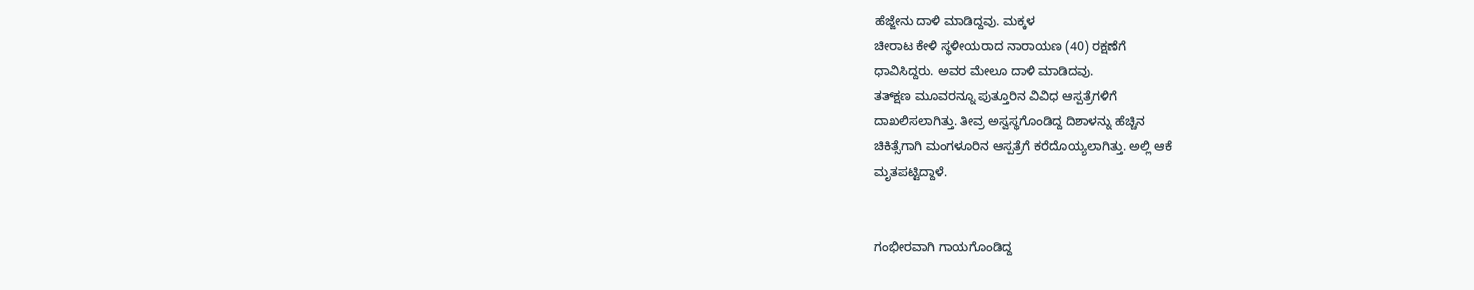ಹೆಜ್ಜೇನು ದಾಳಿ ಮಾಡಿದ್ದವು. ಮಕ್ಕಳ
ಚೀರಾಟ ಕೇಳಿ ಸ್ಥಳೀಯರಾದ ನಾರಾಯಣ (40) ರಕ್ಷಣೆಗೆ
ಧಾವಿಸಿದ್ದರು. ಅವರ ಮೇಲೂ ದಾಳಿ ಮಾಡಿದವು.
ತತ್‌ಕ್ಷಣ ಮೂವರನ್ನೂ ಪುತ್ತೂರಿನ ವಿವಿಧ ಆಸ್ಪತ್ರೆಗಳಿಗೆ
ದಾಖಲಿಸಲಾಗಿತ್ತು. ತೀವ್ರ ಅಸ್ವಸ್ಥಗೊಂಡಿದ್ದ ದಿಶಾಳನ್ನು ಹೆಚ್ಚಿನ
ಚಿಕಿತ್ಸೆಗಾಗಿ ಮಂಗಳೂರಿನ ಆಸ್ಪತ್ರೆಗೆ ಕರೆದೊಯ್ಯಲಾಗಿತ್ತು. ಅಲ್ಲಿ ಆಕೆ
ಮೃತಪಟ್ಟಿದ್ದಾಳೆ.


ಗಂಭೀರವಾಗಿ ಗಾಯಗೊಂಡಿದ್ದ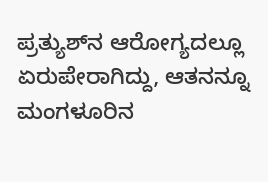ಪ್ರತ್ಯುಶ್‌ನ ಆರೋಗ್ಯದಲ್ಲೂ
ಏರುಪೇರಾಗಿದ್ದು, ಆತನನ್ನೂ ಮಂಗಳೂರಿನ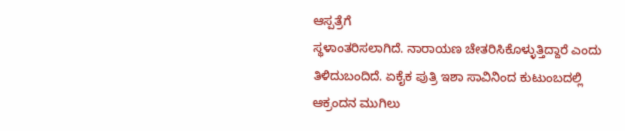ಆಸ್ಪತ್ರೆಗೆ
ಸ್ಥಳಾಂತರಿಸಲಾಗಿದೆ. ನಾರಾಯಣ ಚೇತರಿಸಿಕೊಳ್ಳುತ್ತಿದ್ದಾರೆ ಎಂದು
ತಿಳಿದುಬಂದಿದೆ. ಏಕೈಕ ಪುತ್ರಿ ಇಶಾ ಸಾವಿನಿಂದ ಕುಟುಂಬದಲ್ಲಿ
ಆಕ್ರಂದನ ಮುಗಿಲು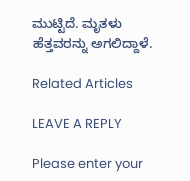ಮುಟ್ಟಿದೆ. ಮೃತಳು ಹೆತ್ತವರನ್ನು ಅಗಲಿದ್ದಾಳೆ.

Related Articles

LEAVE A REPLY

Please enter your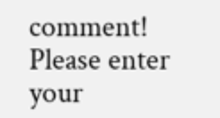comment!
Please enter your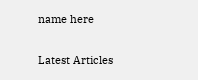name here

Latest Articles